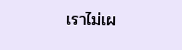เราไม่เผ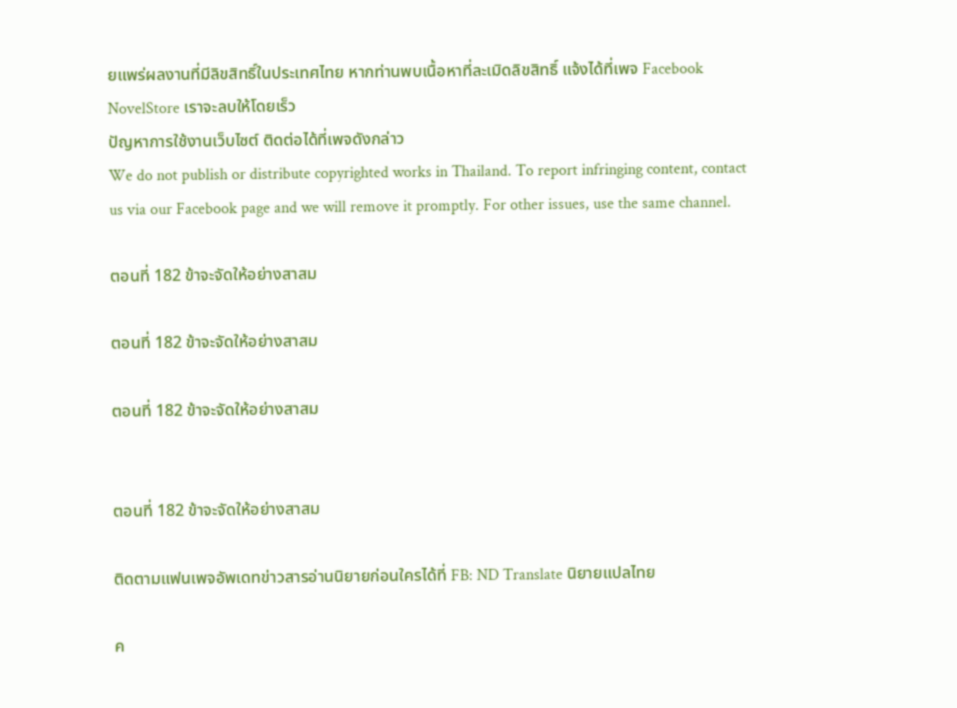ยแพร่ผลงานที่มีลิขสิทธิ์ในประเทศไทย หากท่านพบเนื้อหาที่ละเมิดลิขสิทธิ์ แจ้งได้ที่เพจ Facebook NovelStore เราจะลบให้โดยเร็ว
ปัญหาการใช้งานเว็บไซต์ ติดต่อได้ที่เพจดังกล่าว
We do not publish or distribute copyrighted works in Thailand. To report infringing content, contact us via our Facebook page and we will remove it promptly. For other issues, use the same channel.

ตอนที่ 182 ข้าจะจัดให้อย่างสาสม

ตอนที่ 182 ข้าจะจัดให้อย่างสาสม

ตอนที่ 182 ข้าจะจัดให้อย่างสาสม


ตอนที่ 182 ข้าจะจัดให้อย่างสาสม

ติดตามแฟนเพจอัพเดทข่าวสารอ่านนิยายก่อนใครได้ที่ FB: ND Translate นิยายแปลไทย

ค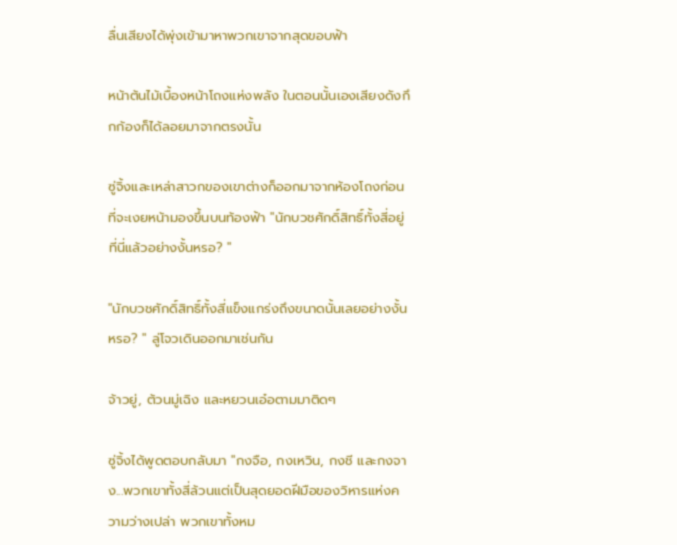ลื่นเสียงได้พุ่งเข้ามาหาพวกเขาจากสุดขอบฟ้า

หน้าต้นไม้เบื้องหน้าโถงแห่งพลัง ในตอนนั้นเองเสียงดังกึกก้องก็ได้ลอยมาจากตรงนั้น

ซู่จิ้งและเหล่าสาวกของเขาต่างก็ออกมาจากห้องโถงก่อนที่จะเงยหน้ามองขึ้นบนท้องฟ้า "นักบวชศักดิ์สิทธิ์ทั้งสี่อยู่ที่นี่แล้วอย่างงั้นหรอ? "

"นักบวชศักดิ์สิทธิ์ทั้งสี่แข็งแกร่งถึงขนาดนั้นเลยอย่างงั้นหรอ? " ลู่โจวเดินออกมาเช่นกัน

จ้าวยู่, ต้วนมู่เฉิง และหยวนเอ๋อตามมาติดๆ

ซู่จิ้งได้พูดตอบกลับมา "กงจือ, กงเหวิน, กงชี และกงจาง...พวกเขาทั้งสี่ล้วนแต่เป็นสุดยอดฝีมือของวิหารแห่งความว่างเปล่า พวกเขาทั้งหม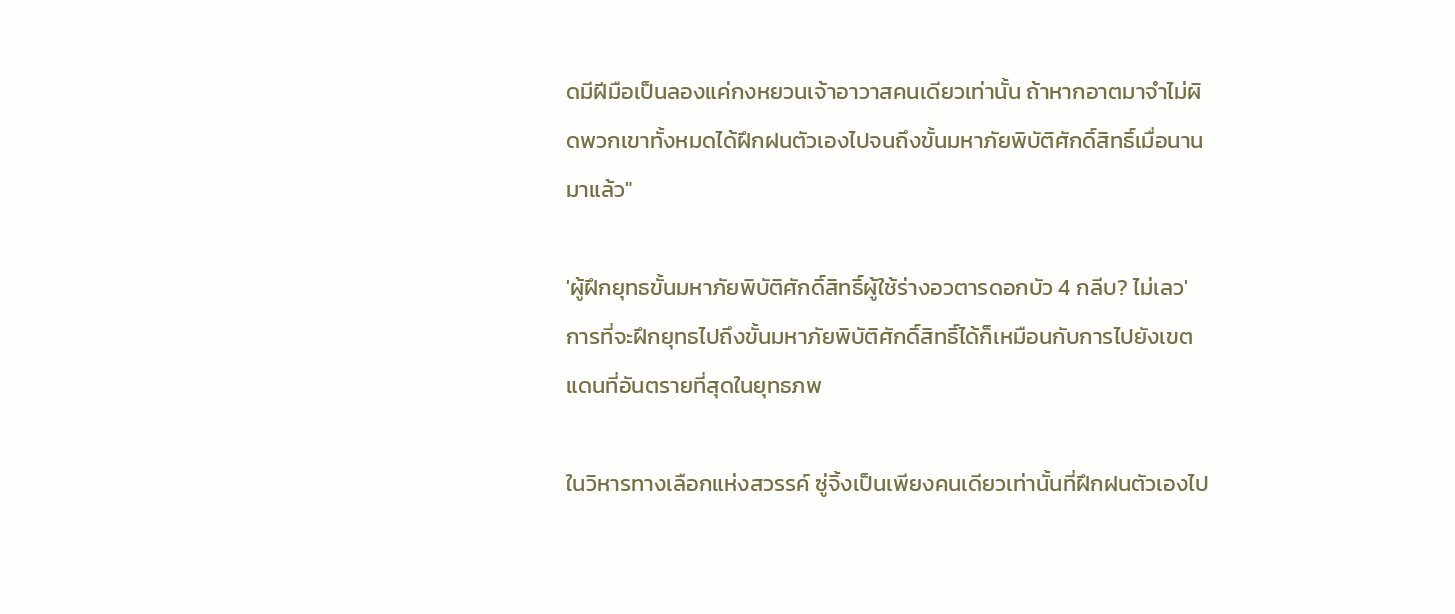ดมีฝีมือเป็นลองแค่กงหยวนเจ้าอาวาสคนเดียวเท่านั้น ถ้าหากอาตมาจำไม่ผิดพวกเขาทั้งหมดได้ฝึกฝนตัวเองไปจนถึงขั้นมหาภัยพิบัติศักดิ์สิทธิ์เมื่อนานมาแล้ว"

'ผู้ฝึกยุทธขั้นมหาภัยพิบัติศักดิ์สิทธิ์ผู้ใช้ร่างอวตารดอกบัว 4 กลีบ? ไม่เลว' การที่จะฝึกยุทธไปถึงขั้นมหาภัยพิบัติศักดิ์สิทธิ์ได้ก็เหมือนกับการไปยังเขตแดนที่อันตรายที่สุดในยุทธภพ

ในวิหารทางเลือกแห่งสวรรค์ ซู่จิ้งเป็นเพียงคนเดียวเท่านั้นที่ฝึกฝนตัวเองไป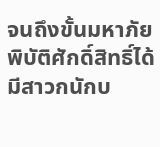จนถึงขั้นมหาภัยพิบัติศักดิ์สิทธิ์ได้ มีสาวกนักบ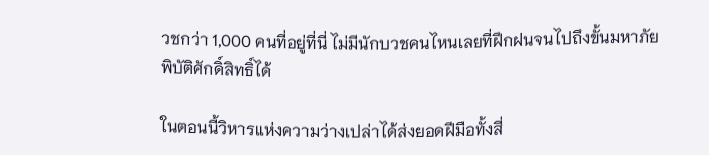วชกว่า 1,000 คนที่อยู่ที่นี่ ไม่มีนักบวชคนไหนเลยที่ฝึกฝนจนไปถึงขั้นมหาภัยพิบัติศักดิ์สิทธิ์ได้

ในตอนนี้วิหารแห่งความว่างเปล่าได้ส่งยอดฝีมือทั้งสี่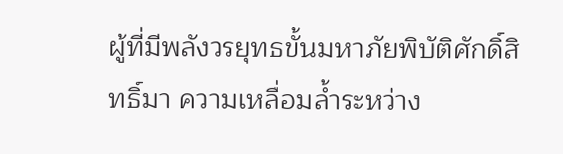ผู้ที่มีพลังวรยุทธขั้นมหาภัยพิบัติศักดิ์สิทธิ์มา ความเหลื่อมล้ำระหว่าง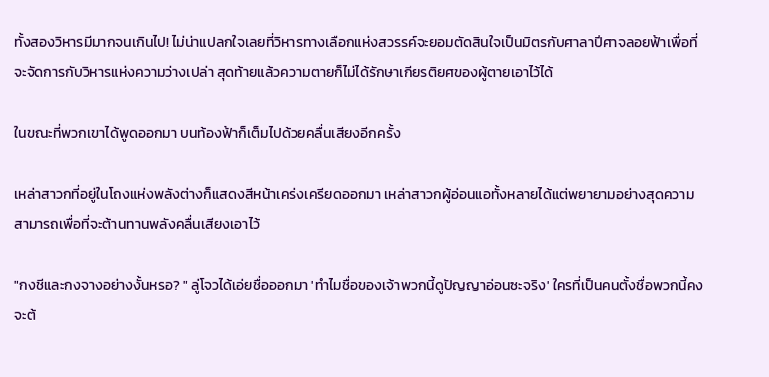ทั้งสองวิหารมีมากจนเกินไป! ไม่น่าแปลกใจเลยที่วิหารทางเลือกแห่งสวรรค์จะยอมตัดสินใจเป็นมิตรกับศาลาปีศาจลอยฟ้าเพื่อที่จะจัดการกับวิหารแห่งความว่างเปล่า สุดท้ายแล้วความตายก็ไม่ได้รักษาเกียรติยศของผู้ตายเอาไว้ได้

ในขณะที่พวกเขาได้พูดออกมา บนท้องฟ้าก็เต็มไปด้วยคลื่นเสียงอีกครั้ง

เหล่าสาวกที่อยู่ในโถงแห่งพลังต่างก็แสดงสีหน้าเคร่งเครียดออกมา เหล่าสาวกผู้อ่อนแอทั้งหลายได้แต่พยายามอย่างสุดความสามารถเพื่อที่จะต้านทานพลังคลื่นเสียงเอาไว้

"กงชีและกงจางอย่างงั้นหรอ? " ลู่โจวได้เอ่ยชื่อออกมา 'ทำไมชื่อของเจ้าพวกนี้ดูปัญญาอ่อนซะจริง' ใครที่เป็นคนตั้งชื่อพวกนี้คงจะต้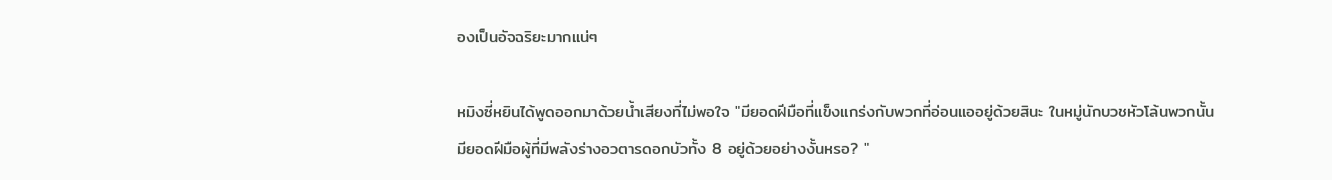องเป็นอัจฉริยะมากแน่ๆ

หมิงซี่หยินได้พูดออกมาด้วยน้ำเสียงที่ไม่พอใจ "มียอดฝีมือที่แข็งแกร่งกับพวกที่อ่อนแออยู่ด้วยสินะ ในหมู่นักบวชหัวโล้นพวกนั้นมียอดฝีมือผู้ที่มีพลังร่างอวตารดอกบัวทั้ง 8 อยู่ด้วยอย่างงั้นหรอ? "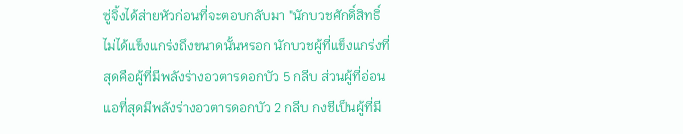ซู่จิ้งได้ส่ายหัวก่อนที่จะตอบกลับมา "นักบวชศักดิ์สิทธิ์ไม่ได้แข็งแกร่งถึงขนาดนั้นหรอก นักบวชผู้ที่แข็งแกร่งที่สุดคือผู้ที่มีพลังร่างอวตารดอกบัว 5 กลีบ ส่วนผู้ที่อ่อนแอที่สุดมีพลังร่างอวตารดอกบัว 2 กลีบ กงชีเป็นผู้ที่มี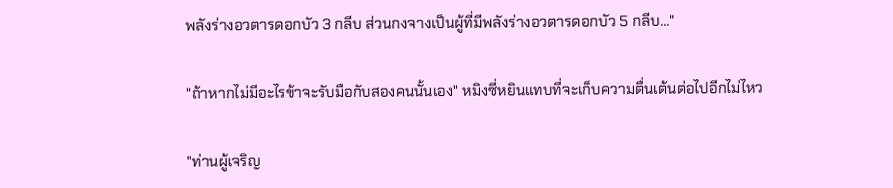พลังร่างอวตารดอกบัว 3 กลีบ ส่วนกงจางเป็นผู้ที่มีพลังร่างอวตารดอกบัว 5 กลีบ..."

"ถ้าหากไม่มีอะไรข้าจะรับมือกับสองคนนั้นเอง" หมิงซี่หยินแทบที่จะเก็บความตื่นเต้นต่อไปอีกไม่ไหว

"ท่านผู้เจริญ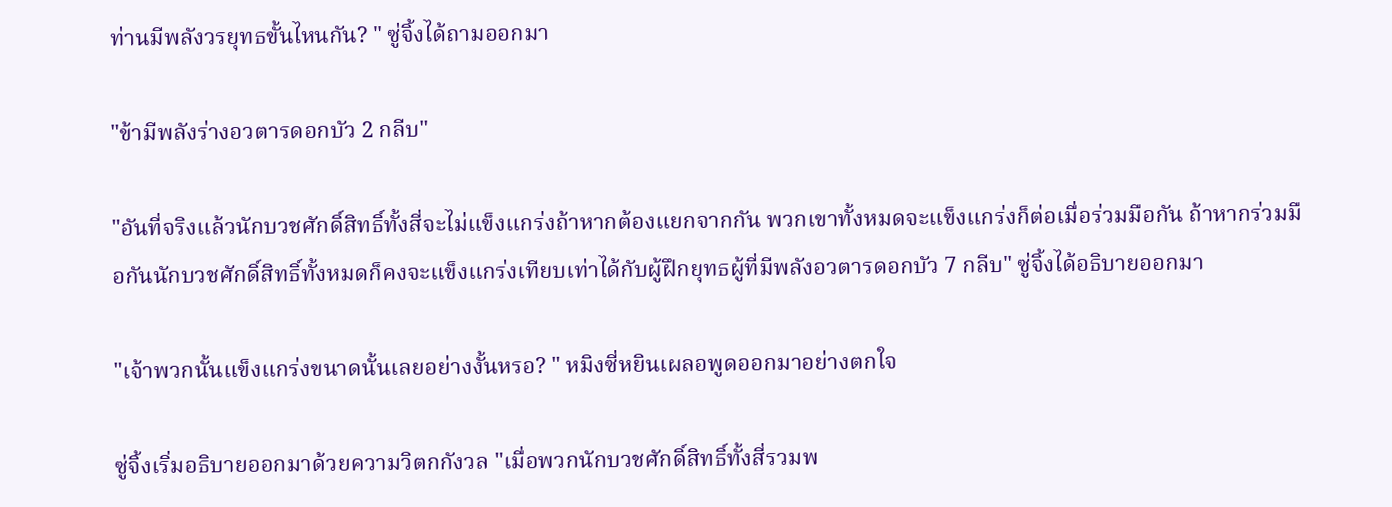ท่านมีพลังวรยุทธขั้นไหนกัน? " ซู่จิ้งได้ถามออกมา

"ข้ามีพลังร่างอวตารดอกบัว 2 กลีบ"

"อันที่จริงแล้วนักบวชศักดิ์สิทธิ์ทั้งสี่จะไม่แข็งแกร่งถ้าหากต้องแยกจากกัน พวกเขาทั้งหมดจะแข็งแกร่งก็ต่อเมื่อร่วมมือกัน ถ้าหากร่วมมือกันนักบวชศักดิ์สิทธิ์ทั้งหมดก็คงจะแข็งแกร่งเทียบเท่าได้กับผู้ฝึกยุทธผู้ที่มีพลังอวตารดอกบัว 7 กลีบ" ซู่จิ้งได้อธิบายออกมา

"เจ้าพวกนั้นแข็งแกร่งขนาดนั้นเลยอย่างงั้นหรอ? " หมิงซี่หยินเผลอพูดออกมาอย่างตกใจ

ซู่จิ้งเริ่มอธิบายออกมาด้วยความวิตกกังวล "เมื่อพวกนักบวชศักดิ์สิทธิ์ทั้งสี่รวมพ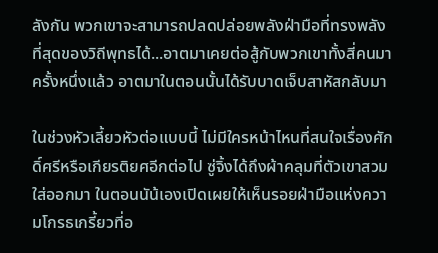ลังกัน พวกเขาจะสามารถปลดปล่อยพลังฝ่ามือที่ทรงพลังที่สุดของวิถีพุทธได้...อาตมาเคยต่อสู้กับพวกเขาทั้งสี่คนมาครั้งหนึ่งแล้ว อาตมาในตอนนั้นได้รับบาดเจ็บสาหัสกลับมา

ในช่วงหัวเลี้ยวหัวต่อแบบนี้ ไม่มีใครหน้าไหนที่สนใจเรื่องศักดิ์ศรีหรือเกียรติยศอีกต่อไป ซู่จิ้งได้ถึงผ้าคลุมที่ตัวเขาสวมใส่ออกมา ในตอนนัน้เองเปิดเผยให้เห็นรอยฝ่ามือแห่งความโกรธเกรี้ยวที่อ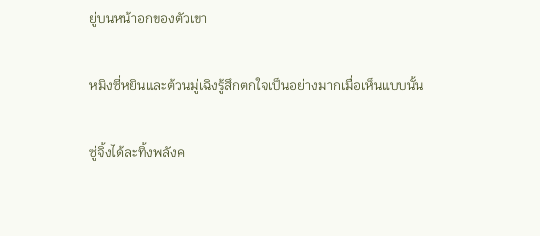ยู่บนหน้าอกของตัวเขา

หมิงซี่หยินและต้วนมู่เฉิงรู้สึกตกใจเป็นอย่างมากเมื่อเห็นแบบนั้น

ซู่จิ้งได้ละทิ้งพลังค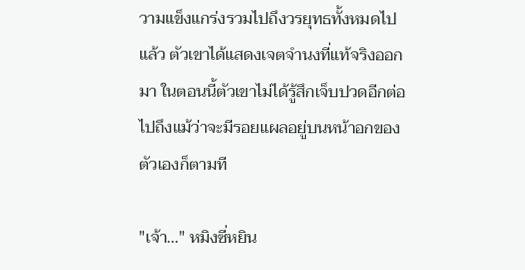วามแข็งแกร่งรวมไปถึงวรยุทธทั้งหมดไปแล้ว ตัวเขาได้แสดงเจตจำนงที่แท้จริงออกมา ในตอนนี้ตัวเขาไม่ได้รู้สึกเจ็บปวดอีกต่อไปถึงแม้ว่าจะมีรอยแผลอยู่บนหน้าอกของตัวเองก็ตามที

"เจ้า..." หมิงซี่หยิน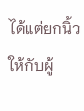ได้แต่ยกนิ้วให้กับผู้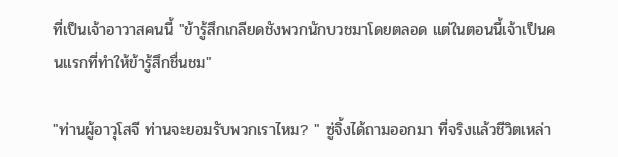ที่เป็นเจ้าอาวาสคนนี้ "ข้ารู้สึกเกลียดชังพวกนักบวชมาโดยตลอด แต่ในตอนนี้เจ้าเป็นคนแรกที่ทำให้ข้ารู้สึกชื่นชม"

"ท่านผู้อาวุโสจี ท่านจะยอมรับพวกเราไหม? " ซู่จิ้งได้ถามออกมา ที่จริงแล้วชีวิตเหล่า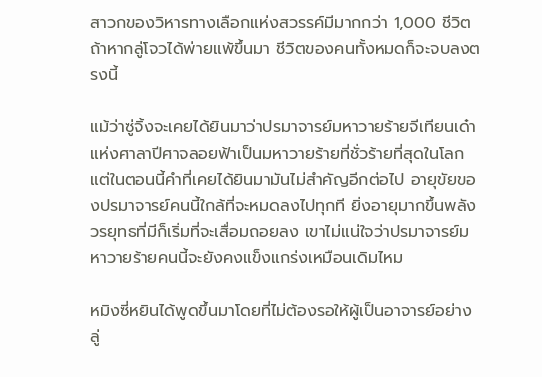สาวกของวิหารทางเลือกแห่งสวรรค์มีมากกว่า 1,000 ชีวิต ถ้าหากลู่โจวได้พ่ายแพ้ขึ้นมา ชีวิตของคนทั้งหมดก็จะจบลงตรงนี้

แม้ว่าซู่จิ้งจะเคยได้ยินมาว่าปรมาจารย์มหาวายร้ายจีเทียนเด๋าแห่งศาลาปีศาจลอยฟ้าเป็นมหาวายร้ายที่ชั่วร้ายที่สุดในโลก แต่ในตอนนี้คำที่เคยได้ยินมามันไม่สำคัญอีกต่อไป อายุขัยของปรมาจารย์คนนี้ใกล้ที่จะหมดลงไปทุกที ยิ่งอายุมากขึ้นพลังวรยุทธที่มีก็เริ่มที่จะเสื่อมถอยลง เขาไม่แน่ใจว่าปรมาจารย์มหาวายร้ายคนนี้จะยังคงแข็งแกร่งเหมือนเดิมไหม

หมิงซี่หยินได้พูดขึ้นมาโดยที่ไม่ต้องรอให้ผู้เป็นอาจารย์อย่างลู่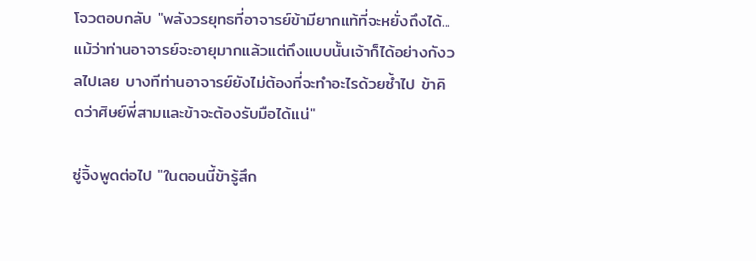โจวตอบกลับ "พลังวรยุทธที่อาจารย์ข้ามียากแท้ที่จะหยั่งถึงได้...แม้ว่าท่านอาจารย์จะอายุมากแล้วแต่ถึงแบบนั้นเจ้าก็ได้อย่างกังวลไปเลย บางทีท่านอาจารย์ยังไม่ต้องที่จะทำอะไรด้วยซ้ำไป ข้าคิดว่าศิษย์พี่สามและข้าจะต้องรับมือได้แน่"

ซู่จิ้งพูดต่อไป "ในตอนนี้ข้ารู้สึก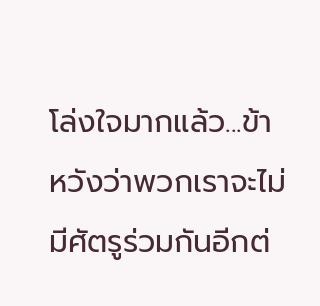โล่งใจมากแล้ว...ข้าหวังว่าพวกเราจะไม่มีศัตรูร่วมกันอีกต่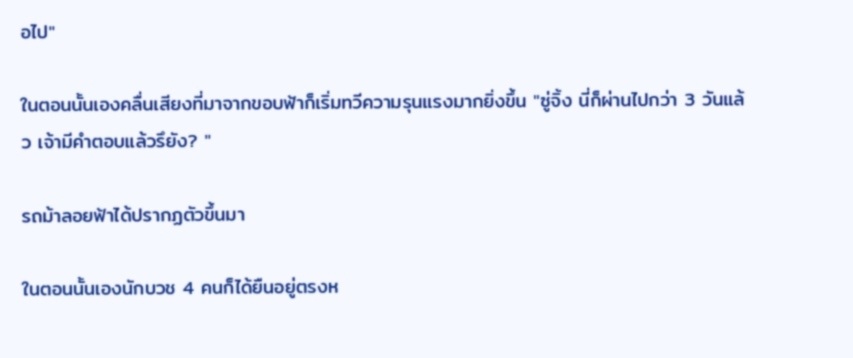อไป"

ในตอนนั้นเองคลื่นเสียงที่มาจากขอบฟ้าก็เริ่มทวีความรุนแรงมากยิ่งขึ้น "ซู่จิ้ง นี่ก็ผ่านไปกว่า 3 วันแล้ว เจ้ามีคำตอบแล้วรึยัง? "

รถม้าลอยฟ้าได้ปรากฏตัวขึ้นมา

ในตอนนั้นเองนักบวช 4 คนก็ได้ยืนอยู่ตรงห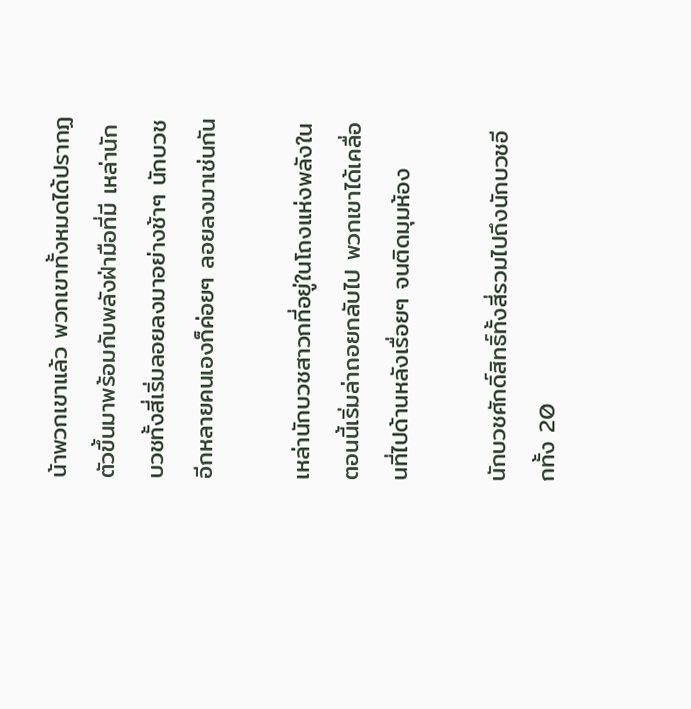น้าพวกเขาแล้ว พวกเขาทั้งหมดได้ปรากฏตัวขึ้นมาพร้อมกับพลังฝ่ามือที่มี เหล่านักบวชทั้งสี่เริ่มลอยลงมาอย่างช้าๆ นักบวชอีกหลายคนเองก็ค่อยๆ ลอยลงมาเช่นกัน

เหล่านักบวชสาวกที่อยู่ในโถงแห่งพลังในตอนนี้เริ่มล่าถอยกลับไป พวกเขาได้เคลื่อนที่ไปด้านหลังเรื่อยๆ จนติดมุมห้อง

นักบวชศักดิ์สิทธิ์ทั้งสี่รวมไปถึงนักบวชอีกทั้ง 20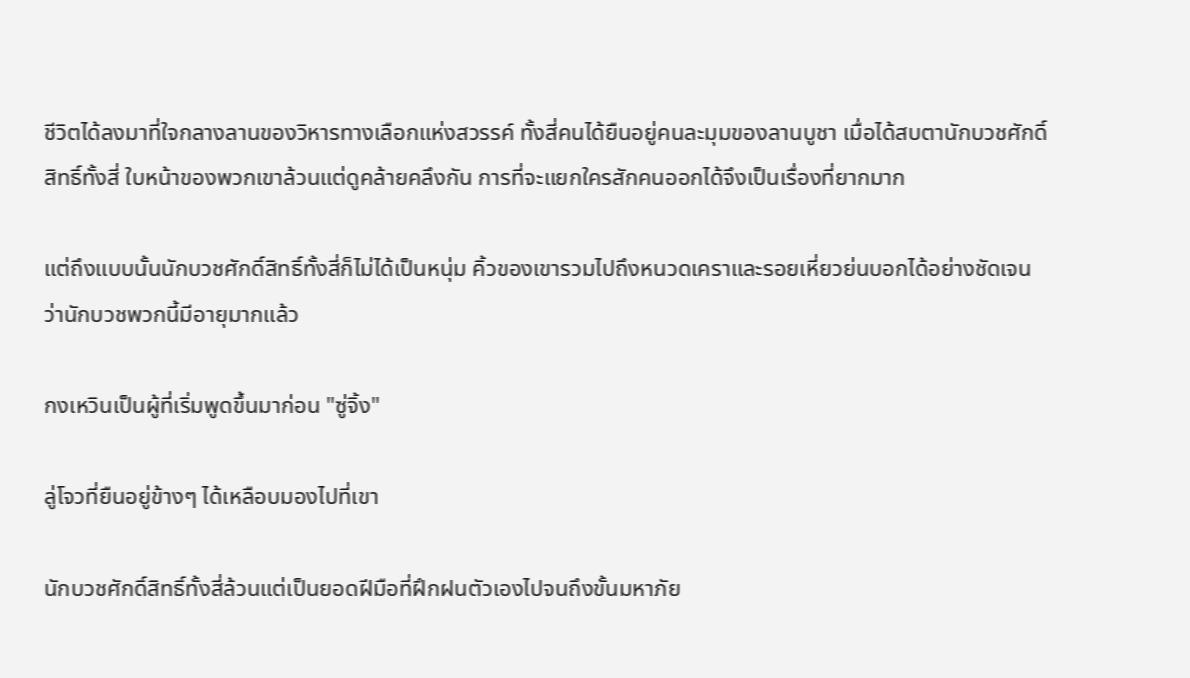ชีวิตได้ลงมาที่ใจกลางลานของวิหารทางเลือกแห่งสวรรค์ ทั้งสี่คนได้ยืนอยู่คนละมุมของลานบูชา เมื่อได้สบตานักบวชศักดิ์สิทธิ์ทั้งสี่ ใบหน้าของพวกเขาล้วนแต่ดูคล้ายคลึงกัน การที่จะแยกใครสักคนออกได้จึงเป็นเรื่องที่ยากมาก

แต่ถึงแบบนั้นนักบวชศักดิ์สิทธิ์ทั้งสี่ก็ไม่ได้เป็นหนุ่ม คิ้วของเขารวมไปถึงหนวดเคราและรอยเหี่ยวย่นบอกได้อย่างชัดเจนว่านักบวชพวกนี้มีอายุมากแล้ว

กงเหวินเป็นผู้ที่เริ่มพูดขึ้นมาก่อน "ซู่จิ้ง"

ลู่โจวที่ยืนอยู่ข้างๆ ได้เหลือบมองไปที่เขา

นักบวชศักดิ์สิทธิ์ทั้งสี่ล้วนแต่เป็นยอดฝีมือที่ฝึกฝนตัวเองไปจนถึงขั้นมหาภัย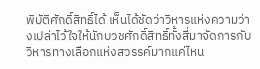พิบัติศักดิ์สิทธิ์ได้ เห็นได้ชัดว่าวิหารแห่งความว่างเปล่าไว้ใจให้นักบวชศักดิ์สิทธิ์ทั้งสี่มาจัดการกับวิหารทางเลือกแห่งสวรรค์มากแค่ไหน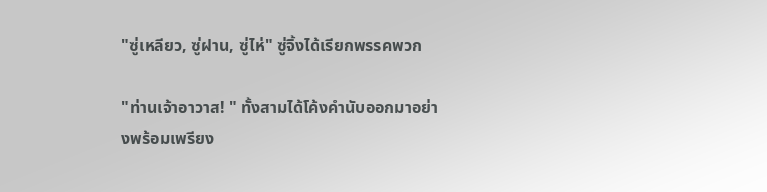"ซู่เหลียว, ซู่ฝาน, ซู่ไห่" ซู่จิ้งได้เรียกพรรคพวก

"ท่านเจ้าอาวาส! " ทั้งสามได้โค้งคำนับออกมาอย่างพร้อมเพรียง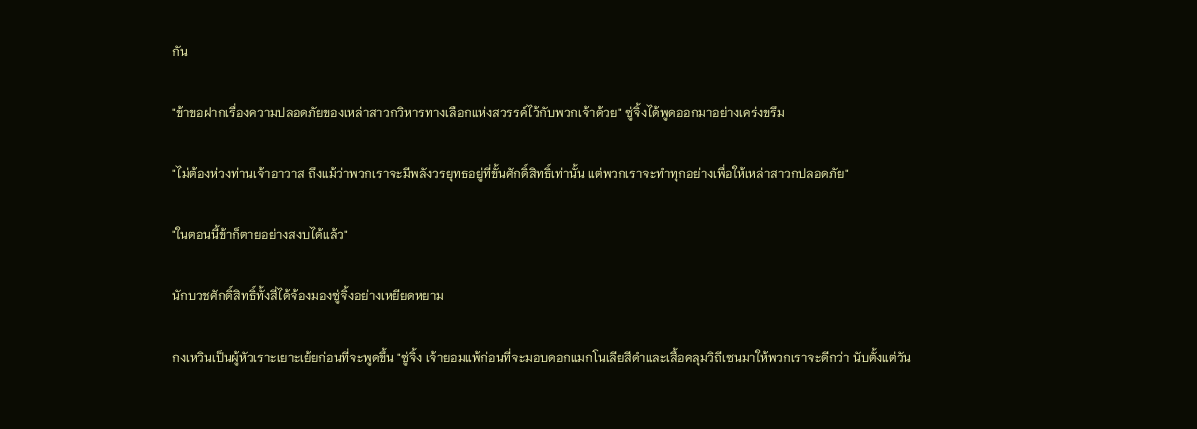กัน

"ข้าขอฝากเรื่องความปลอดภัยของเหล่าสาวกวิหารทางเลือกแห่งสวรรค์ไว้กับพวกเจ้าด้วย" ซู่จิ้งได้พูดออกมาอย่างเคร่งขรึม

"ไม่ต้องห่วงท่านเจ้าอาวาส ถึงแม้ว่าพวกเราจะมีพลังวรยุทธอยู่ที่ขั้นศักดิ์สิทธิ์เท่านั้น แต่พวกเราจะทำทุกอย่างเพื่อให้เหล่าสาวกปลอดภัย"

"ในตอนนี้ข้าก็ตายอย่างสงบได้แล้ว"

นักบวชศักดิ์สิทธิ์ทั้งสี่ได้จ้องมองซู่จิ้งอย่างเหยียดหยาม

กงเหวินเป็นผู้หัวเราะเยาะเย้ยก่อนที่จะพูดขึ้น "ซู่จิ้ง เจ้ายอมแพ้ก่อนที่จะมอบดอกแมกโนเลียสีดำและเสื้อคลุมวิถีเซนมาให้พวกเราจะดีกว่า นับตั้งแต่วัน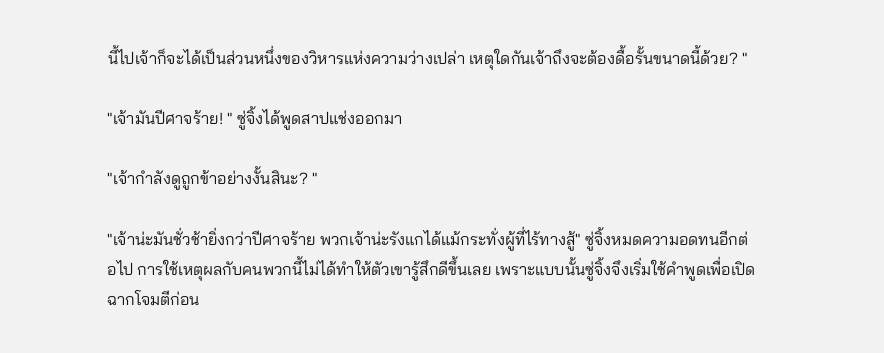นี้ไปเจ้าก็จะได้เป็นส่วนหนึ่งของวิหารแห่งความว่างเปล่า เหตุใดกันเจ้าถึงจะต้องดื้อรั้นขนาดนี้ด้วย? "

"เจ้ามันปีศาจร้าย! " ซู่จิ้งได้พูดสาปแช่งออกมา

"เจ้ากำลังดูถูกข้าอย่างงั้นสินะ? "

"เจ้าน่ะมันชั่วช้ายิ่งกว่าปีศาจร้าย พวกเจ้าน่ะรังแกได้แม้กระทั่งผู้ที่ไร้ทางสู้" ซู่จิ้งหมดความอดทนอีกต่อไป การใช้เหตุผลกับคนพวกนี้ไม่ได้ทำให้ตัวเขารู้สึกดีขึ้นเลย เพราะแบบนั้นซู่จิ้งจึงเริ่มใช้คำพูดเพื่อเปิดฉากโจมตีก่อน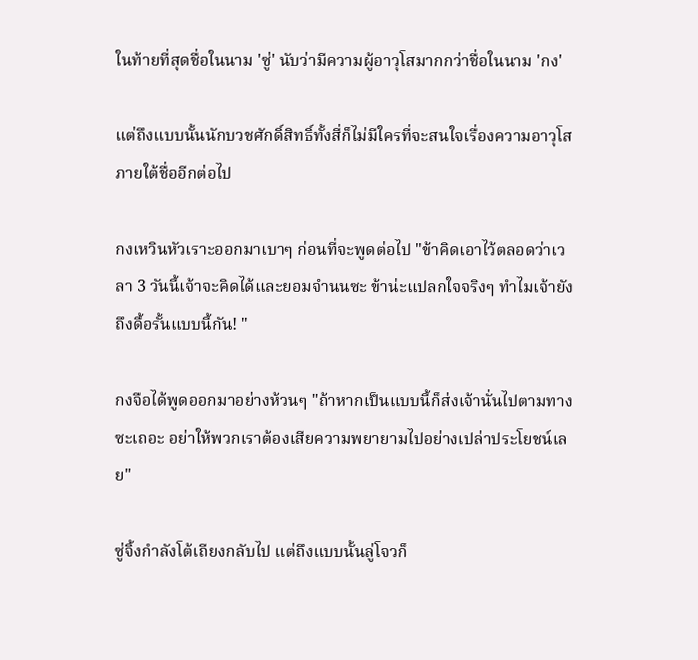ในท้ายที่สุดชื่อในนาม 'ซู่' นับว่ามีความผู้อาวุโสมากกว่าชื่อในนาม 'กง'

แต่ถึงแบบนั้นนักบวชศักดิ์สิทธิ์ทั้งสี่ก็ไม่มีใครที่จะสนใจเรื่องความอาวุโสภายใต้ชื่ออีกต่อไป

กงเหวินหัวเราะออกมาเบาๆ ก่อนที่จะพูดต่อไป "ข้าคิดเอาไว้ตลอดว่าเวลา 3 วันนี้เจ้าจะคิดได้และยอมจำนนซะ ข้าน่ะแปลกใจจริงๆ ทำไมเจ้ายังถึงดื้อรั้นแบบนี้กัน! "

กงจือได้พูดออกมาอย่างห้วนๆ "ถ้าหากเป็นแบบนี้ก็ส่งเจ้านั่นไปตามทางซะเถอะ อย่าให้พวกเราต้องเสียความพยายามไปอย่างเปล่าประโยชน์เลย"

ซู่จิ้งกำลังโต้เถียงกลับไป แต่ถึงแบบนั้นลู่โจวก็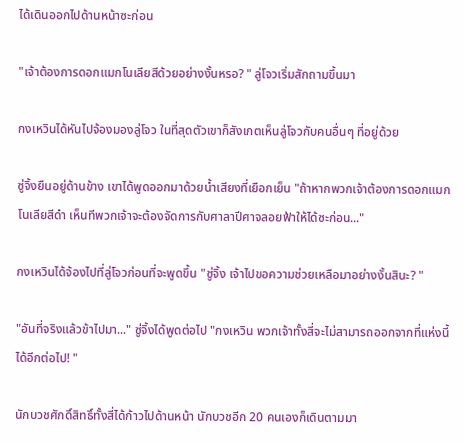ได้เดินออกไปด้านหน้าซะก่อน

"เจ้าต้องการดอกแมกโนเลียสีด้วยอย่างงั้นหรอ? " ลู่โจวเริ่มสักถามขึ้นมา

กงเหวินได้หันไปจ้องมองลู่โจว ในที่สุดตัวเขาก็สังเกตเห็นลู่โจวกับคนอื่นๆ ที่อยู่ด้วย

ซู่จิ้งยืนอยู่ด้านข้าง เขาได้พูดออกมาด้วยน้ำเสียงที่เยือกเย็น "ถ้าหากพวกเจ้าต้องการดอกแมกโนเลียสีดำ เห็นทีพวกเจ้าจะต้องจัดการกับศาลาปีศาจลอยฟ้าให้ได้ซะก่อน..."

กงเหวินได้จ้องไปที่ลู่โจวก่อนที่จะพูดขึ้น "ซู่จิ้ง เจ้าไปขอความช่วยเหลือมาอย่างงั้นสินะ? "

"อันที่จริงแล้วข้าไปมา..." ซู่จิ้งได้พูดต่อไป "กงเหวิน พวกเจ้าทั้งสี่จะไม่สามารถออกจากที่แห่งนี้ได้อีกต่อไป! "

นักบวชศักดิ์สิทธิ์ทั้งสี่ได้ก้าวไปด้านหน้า นักบวชอีก 20 คนเองก็เดินตามมา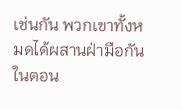เช่นกัน พวกเขาทั้งหมดได้ผสานฝ่ามือกัน ในตอน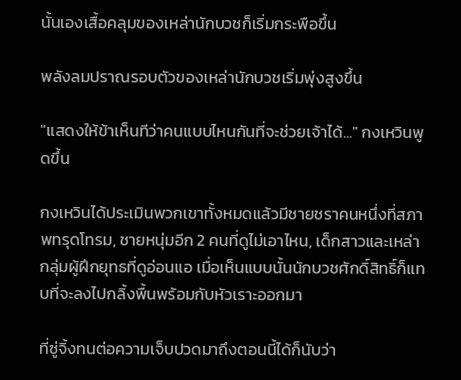นั้นเองเสื้อคลุมของเหล่านักบวชก็เริ่มกระพือขึ้น

พลังลมปราณรอบตัวของเหล่านักบวชเริ่มพุ่งสูงขึ้น

"แสดงให้ข้าเห็นทีว่าคนแบบไหนกันที่จะช่วยเจ้าได้..." กงเหวินพูดขึ้น

กงเหวินได้ประเมินพวกเขาทั้งหมดแล้วมีชายชราคนหนึ่งที่สภาพทรุดโทรม, ชายหนุ่มอีก 2 คนที่ดูไม่เอาไหน, เด็กสาวและเหล่ากลุ่มผู้ฝึกยุทธที่ดูอ่อนแอ เมื่อเห็นแบบนั้นนักบวชศักดิ์สิทธิ์ก็แทบที่จะลงไปกลิ้งพื้นพร้อมกับหัวเราะออกมา

ที่ซู่จิ้งทนต่อความเจ็บปวดมาถึงตอนนี้ได้ก็นับว่า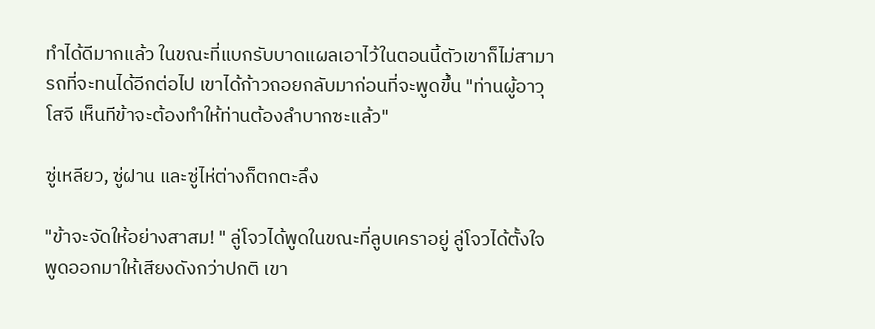ทำได้ดีมากแล้ว ในขณะที่แบกรับบาดแผลเอาไว้ในตอนนี้ตัวเขาก็ไม่สามารถที่จะทนได้อีกต่อไป เขาได้ก้าวถอยกลับมาก่อนที่จะพูดขึ้น "ท่านผู้อาวุโสจี เห็นทีข้าจะต้องทำให้ท่านต้องลำบากซะแล้ว"

ซู่เหลียว, ซู่ฝาน และซู่ไห่ต่างก็ตกตะลึง

"ข้าจะจัดให้อย่างสาสม! " ลู่โจวได้พูดในขณะที่ลูบเคราอยู่ ลู่โจวได้ตั้งใจพูดออกมาให้เสียงดังกว่าปกติ เขา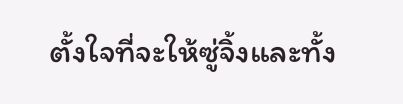ตั้งใจที่จะให้ซู่จิ้งและทั้ง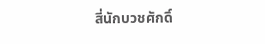สี่นักบวชศักดิ์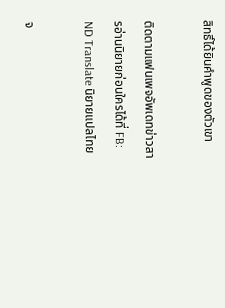สิทธิ์ได้ยินคำพูดของตัวเขา

ติดตามแฟนเพจอัพเดทข่าวสารอ่านนิยายก่อนใครได้ที่ FB: ND Translate นิยายแปลไทย

จ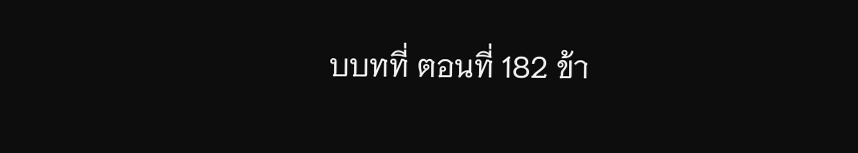บบทที่ ตอนที่ 182 ข้า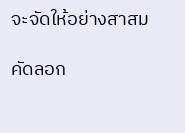จะจัดให้อย่างสาสม

คัดลอก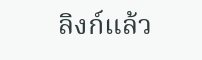ลิงก์แล้ว